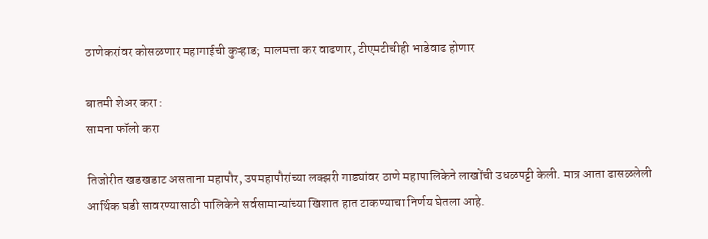ठाणेकरांवर कोसळणार महागाईची कुऱ्हाड; मालमत्ता कर वाढणार, टीएमटीचीही भाडेवाढ होणार

बातमी शेअर करा :
सामना फॉलो करा

तिजोरीत खडखडाट असताना महापौर, उपमहापौरांच्या लक्झरी गाड्यांवर ठाणे महापालिकेने लाखोंची उधळपट्टी केली. मात्र आता ढासळलेली आर्थिक घडी सावरण्यासाठी पालिकेने सर्वसामान्यांच्या खिशात हात टाकण्याचा निर्णय घेतला आहे.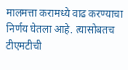मालमत्ता करामध्ये वाढ करण्याचा निर्णय घेतला आहे. त्यासोबतच टीएमटीची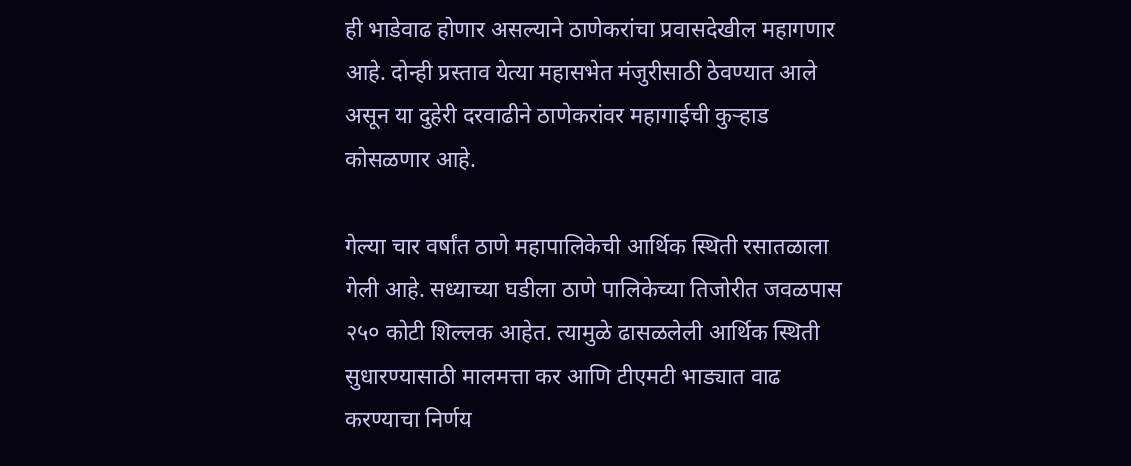ही भाडेवाढ होणार असल्याने ठाणेकरांचा प्रवासदेखील महागणार आहे. दोन्ही प्रस्ताव येत्या महासभेत मंजुरीसाठी ठेवण्यात आले असून या दुहेरी दरवाढीने ठाणेकरांवर महागाईची कुऱ्हाड कोसळणार आहे.

गेल्या चार वर्षांत ठाणे महापालिकेची आर्थिक स्थिती रसातळाला गेली आहे. सध्याच्या घडीला ठाणे पालिकेच्या तिजोरीत जवळपास २५० कोटी शिल्लक आहेत. त्यामुळे ढासळलेली आर्थिक स्थिती सुधारण्यासाठी मालमत्ता कर आणि टीएमटी भाड्यात वाढ करण्याचा निर्णय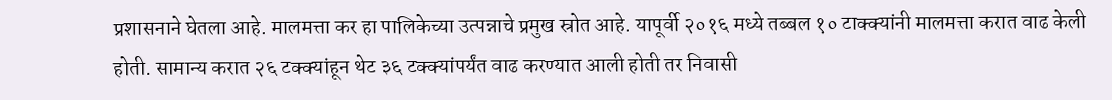प्रशासनाने घेतला आहे. मालमत्ता कर हा पालिकेच्या उत्पन्नाचे प्रमुख स्रोत आहे. यापूर्वी २०१६ मध्ये तब्बल १० टाक्क्यांनी मालमत्ता करात वाढ केली होती. सामान्य करात २६ टक्क्यांहून थेट ३६ टक्क्यांपर्यंत वाढ करण्यात आली होती तर निवासी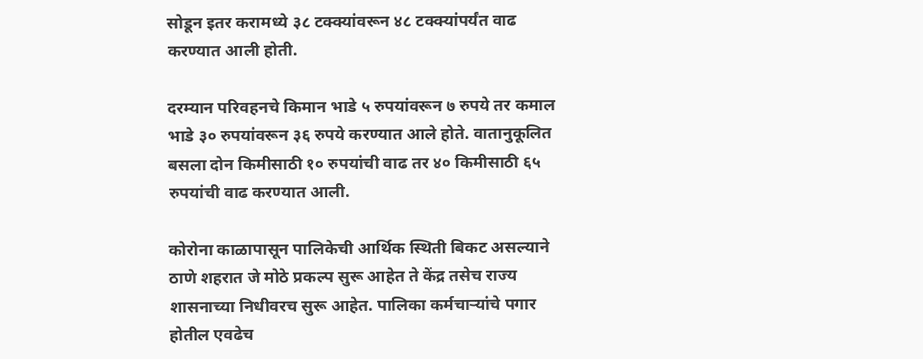सोडून इतर करामध्ये ३८ टक्क्यांवरून ४८ टक्क्यांपर्यंत वाढ करण्यात आली होती.

दरम्यान परिवहनचे किमान भाडे ५ रुपयांवरून ७ रुपये तर कमाल भाडे ३० रुपयांवरून ३६ रुपये करण्यात आले होते. वातानुकूलित बसला दोन किमीसाठी १० रुपयांची वाढ तर ४० किमीसाठी ६५ रुपयांची वाढ करण्यात आली.

कोरोना काळापासून पालिकेची आर्थिक स्थिती बिकट असल्याने ठाणे शहरात जे मोठे प्रकल्प सुरू आहेत ते केंद्र तसेच राज्य शासनाच्या निधीवरच सुरू आहेत. पालिका कर्मचाऱ्यांचे पगार होतील एवढेच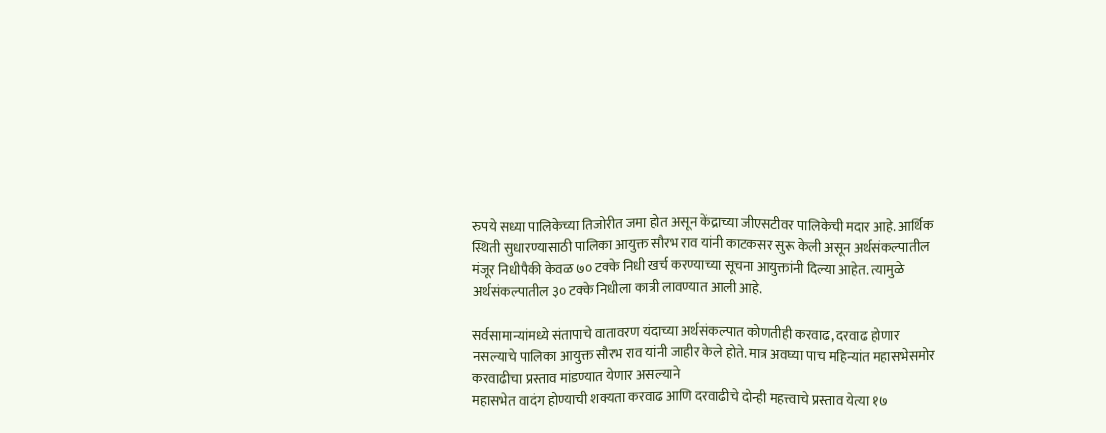रुपये सध्या पालिकेच्या तिजोरीत जमा होत असून केंद्राच्या जीएसटीवर पालिकेची मदार आहे. आर्थिक स्थिती सुधारण्यासाठी पालिका आयुक्त सौरभ राव यांनी काटकसर सुरू केली असून अर्थसंकल्पातील मंजूर निधीपैकी केवळ ७० टक्के निधी खर्च करण्याच्या सूचना आयुक्तांनी दिल्या आहेत. त्यामुळे अर्थसंकल्पातील ३० टक्के निधीला कात्री लावण्यात आली आहे.

सर्वसामान्यांमध्ये संतापाचे वातावरण यंदाच्या अर्थसंकल्पात कोणतीही करवाढ, दरवाढ होणार नसल्याचे पालिका आयुक्त सौरभ राव यांनी जाहीर केले होते. मात्र अवघ्या पाच महिन्यांत महासभेसमोर करवाढीचा प्रस्ताव मांडण्यात येणार असल्याने
महासभेत वादंग होण्याची शक्यता करवाढ आणि दरवाढीचे दोन्ही महत्त्वाचे प्रस्ताव येत्या १७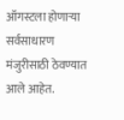ऑगस्टला होणाऱ्या सर्वसाधारण मंजुरीसाठी ठेवण्यात आले आहेत.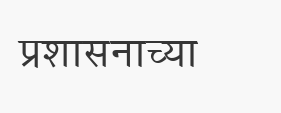प्रशासनाच्या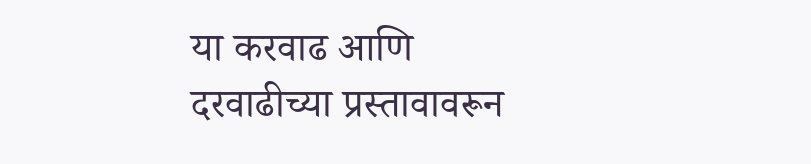या करवाढ आणि दरवाढीच्या प्रस्तावावरून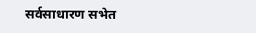सर्वसाधारण सभेत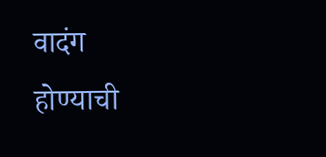वादंग होण्याची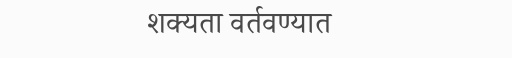शक्यता वर्तवण्यात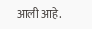आली आहे.